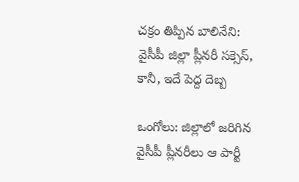చక్రం తిప్పిన బాలినేని: వైసీపీ జిల్లా ప్లీనరీ సక్సెస్, కానీ, ఇదే పెద్ద దెబ్బ

ఒంగోలు: జిల్లాలో జరిగిన వైసీపీ ప్లీనరీలు ఆ పార్టీ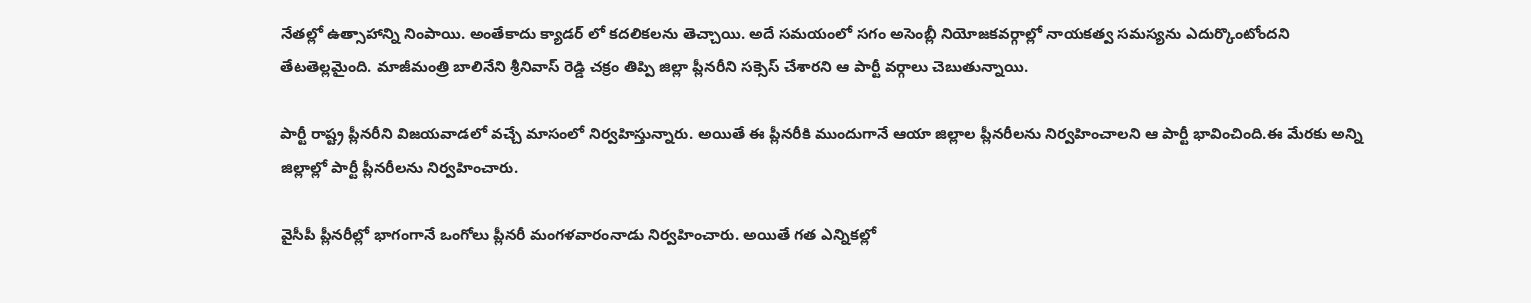నేతల్లో ఉత్సాహాన్ని నింపాయి. అంతేకాదు క్యాడర్ లో కదలికలను తెచ్చాయి. అదే సమయంలో సగం అసెంబ్లీ నియోజకవర్గాల్లో నాయకత్వ సమస్యను ఎదుర్కొంటోందని తేటతెల్లమైంది. మాజీమంత్రి బాలినేని శ్రీనివాస్ రెడ్డి చక్రం తిప్పి జిల్లా ప్లీనరీని సక్సెస్ చేశారని ఆ పార్టీ వర్గాలు చెబుతున్నాయి.

పార్టీ రాష్ట్ర ప్లీనరీని విజయవాడలో వచ్చే మాసంలో నిర్వహిస్తున్నారు. అయితే ఈ ప్లీనరీకి ముందుగానే ఆయా జిల్లాల ప్లీనరీలను నిర్వహించాలని ఆ పార్టీ భావించింది.ఈ మేరకు అన్ని జిల్లాల్లో పార్టీ ప్లీనరీలను నిర్వహించారు.

వైసీపీ ప్లీనరీల్లో భాగంగానే ఒంగోలు ప్లీనరీ మంగళవారంనాడు నిర్వహించారు. అయితే గత ఎన్నికల్లో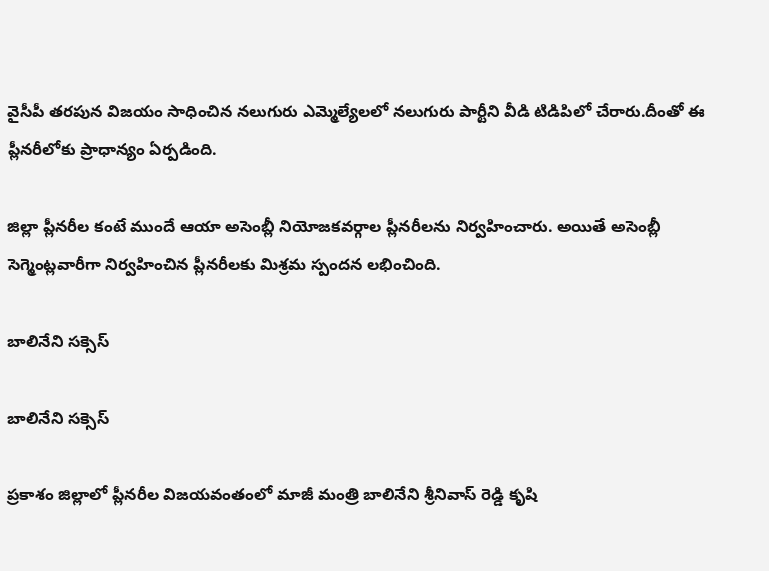వైసీపీ తరపున విజయం సాధించిన నలుగురు ఎమ్మెల్యేలలో నలుగురు పార్టీని వీడి టిడిపిలో చేరారు.దీంతో ఈ ప్లీనరీలోకు ప్రాధాన్యం ఏర్పడింది.

జిల్లా ప్లీనరీల కంటే ముందే ఆయా అసెంబ్లీ నియోజకవర్గాల ప్లీనరీలను నిర్వహించారు. అయితే అసెంబ్లీ సెగ్మెంట్లవారీగా నిర్వహించిన ప్లీనరీలకు మిశ్రమ స్పందన లభించింది.

బాలినేని సక్సెస్

బాలినేని సక్సెస్

ప్రకాశం జిల్లాలో ప్లీనరీల విజయవంతంలో మాజీ మంత్రి బాలినేని శ్రీనివాస్ రెడ్డి కృషి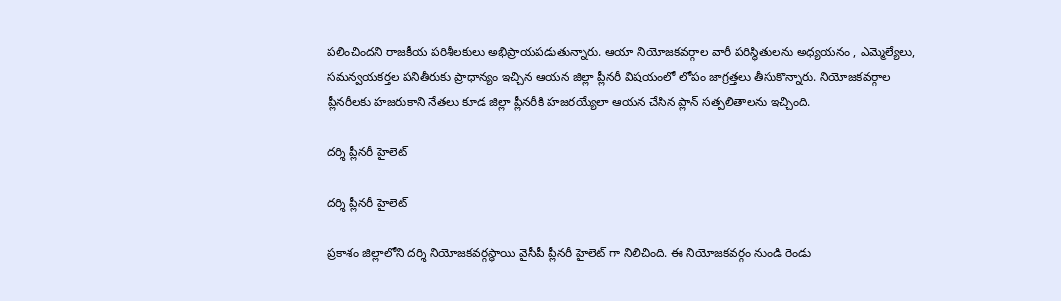పలించిందని రాజకీయ పరిశీలకులు అభిప్రాయపడుతున్నారు. ఆయా నియోజకవర్గాల వారీ పరిస్థితులను అధ్యయనం , ఎమ్మెల్యేలు, సమన్వయకర్తల పనితీరుకు ప్రాధాన్యం ఇచ్చిన ఆయన జిల్లా ప్లీనరీ విషయంలో లోపం జాగ్రత్తలు తీసుకొన్నారు. నియోజకవర్గాల ప్లీనరీలకు హజరుకాని నేతలు కూడ జిల్లా ప్లీనరీకి హజరయ్యేలా ఆయన చేసిన ప్లాన్ సత్పలితాలను ఇచ్చింది.

దర్శి ప్లీనరీ హైలెట్

దర్శి ప్లీనరీ హైలెట్

ప్రకాశం జిల్లాలోని దర్శి నియోజకవర్గస్థాయి వైసీపీ ప్లీనరీ హైలెట్ గా నిలిచింది. ఈ నియోజకవర్గం నుండి రెండు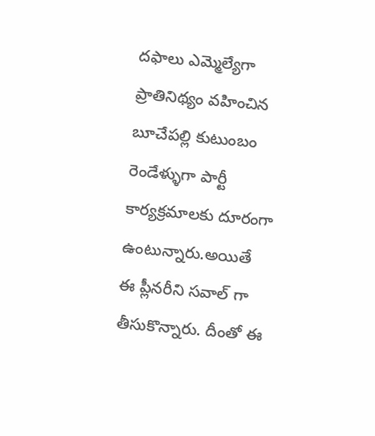దఫాలు ఎమ్మెల్యేగా ప్రాతినిథ్యం వహించిన బూచేపల్లి కుటుంబం రెండేళ్ళుగా పార్టీ కార్యక్రమాలకు దూరంగా ఉంటున్నారు.అయితే ఈ ప్లీనరీని సవాల్ గా తీసుకొన్నారు. దీంతో ఈ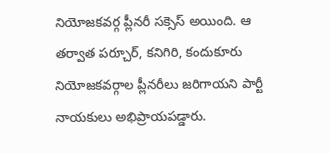నియోజకవర్గ ప్లీనరీ సక్సెస్ అయింది. ఆ తర్వాత పర్చూర్, కనిగిరి, కందుకూరు నియోజకవర్గాల ప్లీనరీలు జరిగాయని పార్టీ నాయకులు అభిప్రాయపడ్డారు.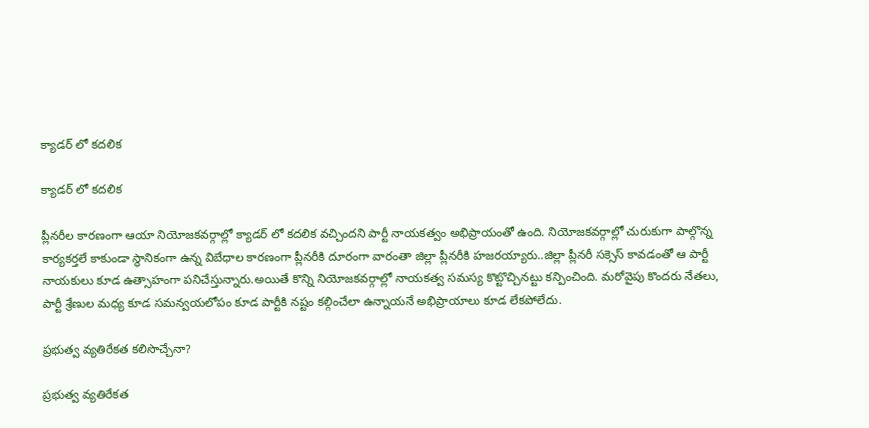క్యాడర్ లో కదలిక

క్యాడర్ లో కదలిక

ప్లీనరీల కారణంగా ఆయా నియోజకవర్గాల్లో క్యాడర్ లో కదలిక వచ్చిందని పార్టీ నాయకత్వం అభిప్రాయంతో ఉంది. నియోజకవర్గాల్లో చురుకుగా పాల్గొన్న కార్యకర్తలే కాకుండా స్థానికంగా ఉన్న విబేధాల కారణంగా ప్లీనరీకి దూరంగా వారంతా జిల్లా ప్లీనరీకి హజరయ్యారు..జిల్లా ప్లీనరీ సక్సెస్ కావడంతో ఆ పార్టీ నాయకులు కూడ ఉత్సాహంగా పనిచేస్తున్నారు.అయితే కొన్ని నియోజకవర్గాల్లో నాయకత్వ సమస్య కొట్టొచ్చినట్టు కన్పించింది. మరోవైపు కొందరు నేతలు, పార్టీ శ్రేణుల మధ్య కూడ సమన్వయలోపం కూడ పార్టీకి నష్టం కల్గించేలా ఉన్నాయనే అభిప్రాయాలు కూడ లేకపోలేదు.

ప్రభుత్వ వ్యతిరేకత కలిసొచ్చేనా?

ప్రభుత్వ వ్యతిరేకత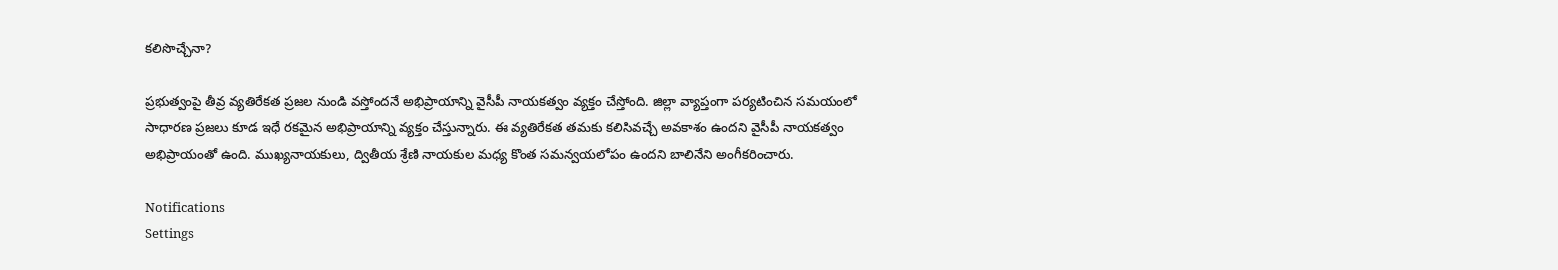కలిసొచ్చేనా?

ప్రభుత్వంపై తీవ్ర వ్యతిరేకత ప్రజల నుండి వస్తోందనే అభిప్రాయాన్ని వైసీపీ నాయకత్వం వ్యక్తం చేస్తోంది. జిల్లా వ్యాప్తంగా పర్యటించిన సమయంలో సాధారణ ప్రజలు కూడ ఇధే రకమైన అభిప్రాయాన్ని వ్యక్తం చేస్తున్నారు. ఈ వ్యతిరేకత తమకు కలిసివచ్చే అవకాశం ఉందని వైసీపీ నాయకత్వం అభిప్రాయంతో ఉంది. ముఖ్యనాయకులు, ద్వితీయ శ్రేణి నాయకుల మధ్య కొంత సమన్వయలోపం ఉందని బాలినేని అంగీకరించారు.

Notifications
Settings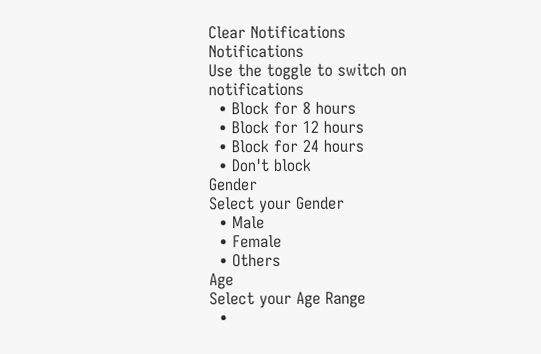Clear Notifications
Notifications
Use the toggle to switch on notifications
  • Block for 8 hours
  • Block for 12 hours
  • Block for 24 hours
  • Don't block
Gender
Select your Gender
  • Male
  • Female
  • Others
Age
Select your Age Range
  •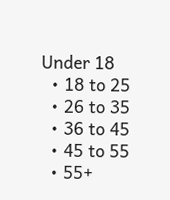Under 18
  • 18 to 25
  • 26 to 35
  • 36 to 45
  • 45 to 55
  • 55+